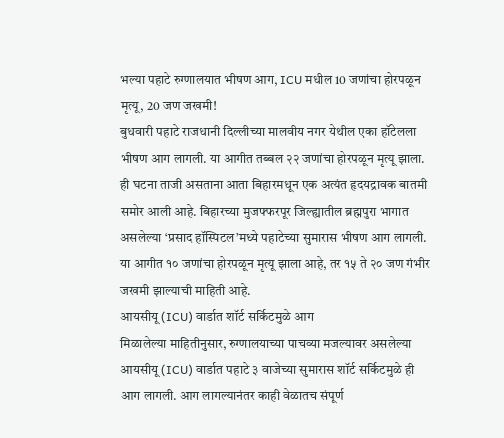भल्या पहाटे रुग्णालयात भीषण आग, ICU मधील 10 जणांचा होरपळून मृत्यू, 20 जण जखमी!
बुधवारी पहाटे राजधानी दिल्लीच्या मालवीय नगर येथील एका हॉटेलला भीषण आग लागली. या आगीत तब्बल २२ जणांचा होरपळून मृत्यू झाला. ही घटना ताजी असताना आता बिहारमधून एक अत्यंत हृदयद्रावक बातमी समोर आली आहे. बिहारच्या मुजफ्फरपूर जिल्ह्यातील ब्रह्मपुरा भागात असलेल्या ‘प्रसाद हॉस्पिटल’मध्ये पहाटेच्या सुमारास भीषण आग लागली. या आगीत १० जणांचा होरपळून मृत्यू झाला आहे, तर १५ ते २० जण गंभीर जखमी झाल्याची माहिती आहे.
आयसीयू (ICU) वार्डात शॉर्ट सर्किटमुळे आग
मिळालेल्या माहितीनुसार, रुग्णालयाच्या पाचव्या मजल्यावर असलेल्या आयसीयू (ICU) वार्डात पहाटे ३ वाजेच्या सुमारास शॉर्ट सर्किटमुळे ही आग लागली. आग लागल्यानंतर काही वेळातच संपूर्ण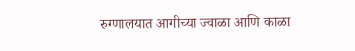रुग्णालयात आगीच्या ज्वाळा आणि काळा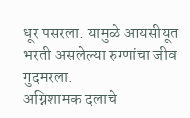धूर पसरला. यामुळे आयसीयूत भरती असलेल्या रुग्णांचा जीव गुदमरला.
अग्निशामक दलाचे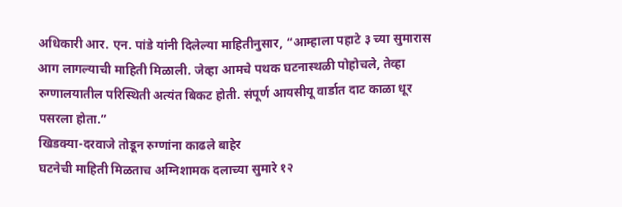अधिकारी आर. एन. पांडे यांनी दिलेल्या माहितीनुसार, “आम्हाला पहाटे ३ च्या सुमारास आग लागल्याची माहिती मिळाली. जेव्हा आमचे पथक घटनास्थळी पोहोचले, तेव्हा रुग्णालयातील परिस्थिती अत्यंत बिकट होती. संपूर्ण आयसीयू वार्डात दाट काळा धूर पसरला होता.”
खिडक्या-दरवाजे तोडून रुग्णांना काढले बाहेर
घटनेची माहिती मिळताच अग्निशामक दलाच्या सुमारे १२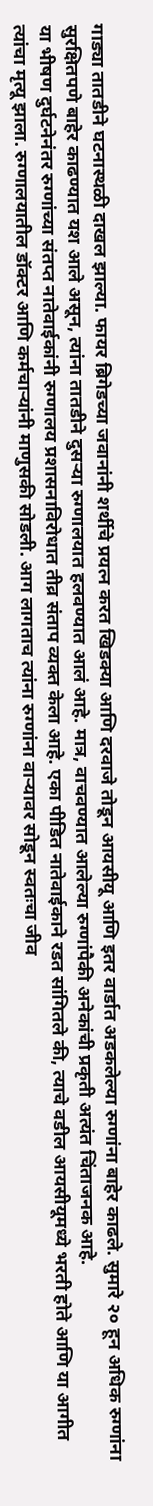गाड्या तातडीने घटनास्थळी दाखल झाल्या. फायर ब्रिगेडच्या जवानांनी शर्थीचे प्रयत्न करत खिडक्या आणि दरवाजे तोडून आयसीयू आणि इतर वार्डात अडकलेल्या रुग्णांना बाहेर काढले. सुमारे २० हून अधिक रुग्णांना सुरक्षितपणे बाहेर काढण्यात यश आले असून, त्यांना तातडीने दुसऱ्या रुग्णालयात हलवण्यात आलं आहे. मात्र, वाचवण्यात आलेल्या रुग्णांपैकी अनेकांची प्रकृती अत्यंत चिंताजनक आहे.
या भीषण दुर्घटनेनंतर रुग्णांच्या संतप्त नातेवाईकांनी रुग्णालय प्रशासनाविरोधात तीव्र संताप व्यक्त केला आहे. एका पीडित नातेवाईकाने रडत सांगितले की, त्याचे वडील आयसीयूमध्ये भरती होते आणि या आगीत त्यांचा मृत्यू झाला. रुग्णालयातील डॉक्टर आणि कर्मचाऱ्यांनी माणुसकी सोडली. आग लागताच त्यांना रुग्णांना वाऱ्यावर सोडून स्वतःचा जीव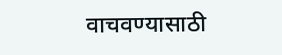वाचवण्यासाठी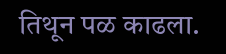तिथून पळ काढला.